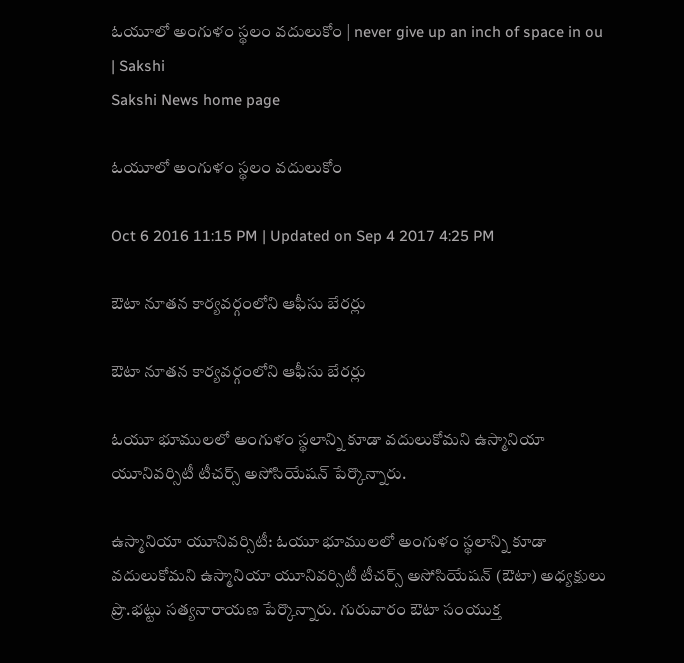ఓయూలో అంగుళం స్థలం వదులుకోం | never give up an inch of space in ou | Sakshi
Sakshi News home page

ఓయూలో అంగుళం స్థలం వదులుకోం

Oct 6 2016 11:15 PM | Updated on Sep 4 2017 4:25 PM

ఔటా నూతన కార్యవర్గంలోని ఆఫీసు బేరర్లు

ఔటా నూతన కార్యవర్గంలోని ఆఫీసు బేరర్లు

ఓయూ భూములలో అంగుళం స్థలాన్ని కూడా వదులుకోమని ఉస్మానియా యూనివర్సిటీ టీచర్స్‌ అసోసియేషన్ పేర్కొన్నారు.

ఉస్మానియా యూనివర్సిటీ: ఓయూ భూములలో అంగుళం స్థలాన్ని కూడా వదులుకోమని ఉస్మానియా యూనివర్సిటీ టీచర్స్‌ అసోసియేషన్ (ఔటా) అధ్యక్షులు ప్రొ.భట్టు సత్యనారాయణ పేర్కొన్నారు. గురువారం ఔటా సంయుక్త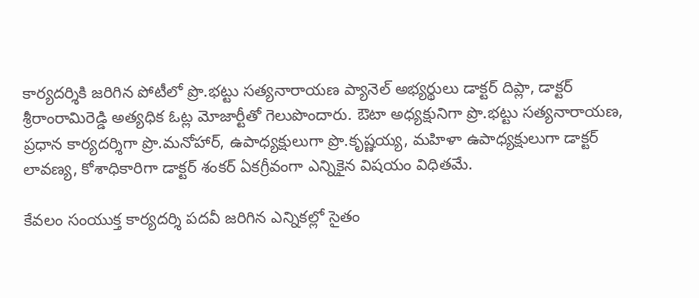కార్యదర్శికి జరిగిన పోటీలో ప్రొ.భట్టు సత్యనారాయణ ప్యానెల్‌ అభ్యర్థులు డాక్టర్‌ దిప్లా, డాక్టర్‌ శ్రీరాంరామిరెడ్డి అత్యధిక ఓట్ల మోజార్టీతో గెలుపొందారు. ఔటా అధ్యక్షునిగా ప్రొ.భట్టు సత్యనారాయణ, ప్రధాన కార్యదర్శిగా ప్రొ.మనోహార్, ఉపాధ్యక్షులుగా ప్రొ.కృష్ణయ్య, మహిళా ఉపాధ్యక్షులుగా డాక్టర్‌ లావణ్య, కోశాధికారిగా డాక్టర్‌ శంకర్‌ ఏకగ్రీవంగా ఎన్నికైన విషయం విధితమే.

కేవలం సంయుక్త కార్యదర్శి పదవీ జరిగిన ఎన్నికల్లో సైతం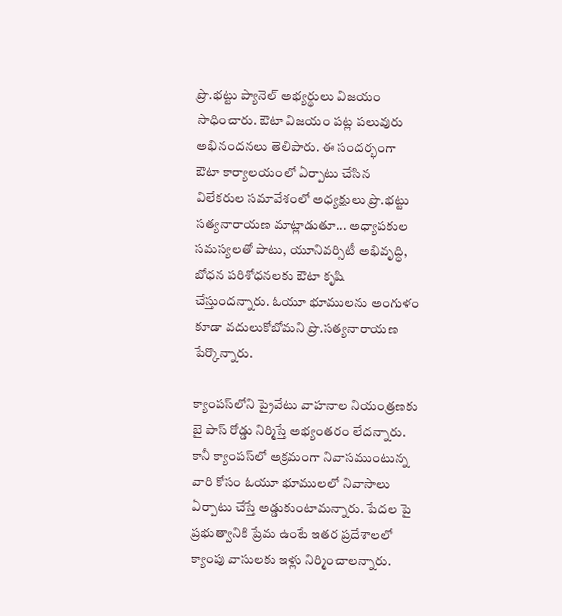ప్రొ.భట్టు ప్యానెల్‌ అభ్యర్థులు విజయం సాధించారు. ఔటా విజయం పట్ల పలువురు అభినందనలు తెలిపారు. ఈ సందర్భంగా ఔటా కార్యాలయంలో ఏర్పాటు చేసిన విలేకరుల సమావేశంలో అధ్యక్షులు ప్రొ.భట్టు సత్యనారాయణ మాట్లాడుతూ... అధ్యాపకుల సమస్యలతో పాటు, యూనివర్సిటీ అభివృద్ధి, బోధన పరిశోధనలకు ఔటా కృషి చేస్తుందన్నారు. ఓయూ భూములను అంగుళం కూడా వదులుకోబోమని ప్రొ.సత్యనారాయణ పేర్కొన్నారు.

క్యాంపస్‌లోని ప్రైవేటు వాహనాల నియంత్రణకు బై పాస్‌ రోడ్డు నిర్మిస్తే అభ్యంతరం లేదన్నారు. కానీ క్యాంపస్‌లో అక్రమంగా నివాసముంటున్న వారి కోసం ఓయూ భూములలో నివాసాలు ఏర్పాటు చేస్తే అడ్డుకుంటామన్నారు. పేదల పై ప్రభుత్వానికి ప్రేమ ఉంటే ఇతర ప్రదేశాలలో క్యాంపు వాసులకు ఇళ్లు నిర్మించాలన్నారు.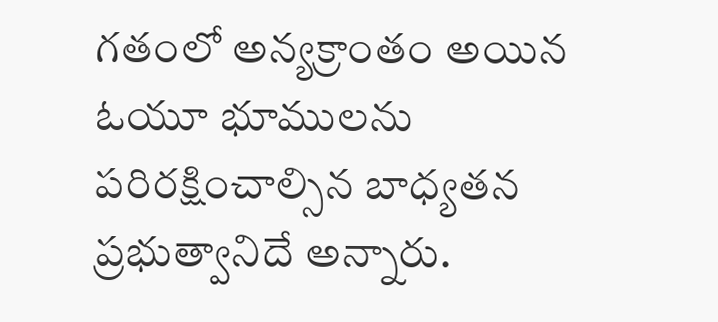గతంలో అన్యక్రాంతం అయిన ఓయూ భూములను పరిరక్షించాల్సిన బాధ్యతన ప్రభుత్వానిదే అన్నారు.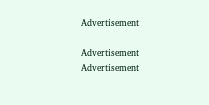Advertisement

Advertisement
Advertisement